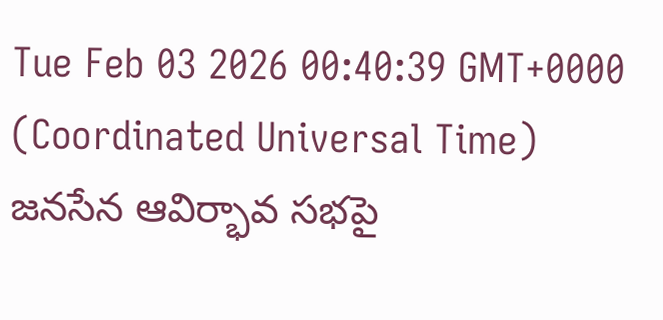Tue Feb 03 2026 00:40:39 GMT+0000 (Coordinated Universal Time)
జనసేన ఆవిర్భావ సభపై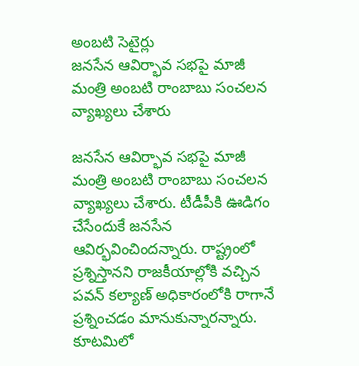అంబటి సెటైర్లు
జనసేన ఆవిర్భావ సభపై మాజీ మంత్రి అంబటి రాంబాబు సంచలన వ్యాఖ్యలు చేశారు

జనసేన ఆవిర్భావ సభపై మాజీ మంత్రి అంబటి రాంబాబు సంచలన వ్యాఖ్యలు చేశారు. టీడీపీకి ఊడిగం చేసేందుకే జనసేన ఆవిర్భవించిందన్నారు. రాష్ట్రంలో ప్రశ్నిస్తానని రాజకీయాల్లోకి వచ్చిన పవన్ కల్యాణ్ అధికారంలోకి రాగానే ప్రశ్నించడం మానుకున్నారన్నారు. కూటమిలో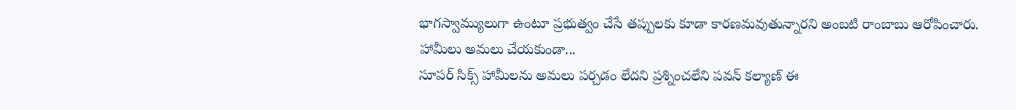భాగస్వామ్యులుగా ఉంటూ ప్రభుత్వం చేసే తప్పులకు కూడా కారణమవుతున్నారని అంబటి రాంబాబు ఆరోపించారు.
హామీలు అమలు చేయకుండా...
సూపర్ సిక్స్ హామీలను అమలు పర్చడం లేదని ప్రశ్నించలేని పవన్ కల్యాణ్ ఈ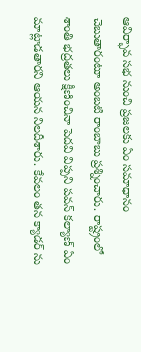ఆవిర్భావ సభ నుంచి ప్రజలకు ఏం సమాధానం చెబుతారంటూ అంబటి రాంబాబు ప్రశ్నించారు. రాష్ట్రంలో శాంతి భద్రతలు క్షీణించినా పెదవి విప్పని పవన్ కల్యాణ్ ఏం మాట్లాడతారని ఆయన నిలదీశారు. కేవలం తన క్యాడర్ ను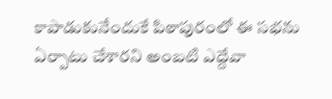కాపాడుకునేందుకే పిఠాపురంలో ఈ సభను ఏర్పాటు చేశారని అంబటి ఎద్దేవా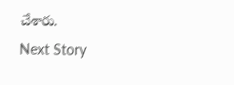చేశారు.
Next Story